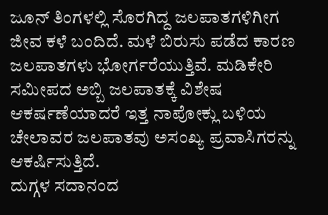ಜೂನ್ ತಿಂಗಳಲ್ಲಿ ಸೊರಗಿದ್ದ ಜಲಪಾತಗಳಿಗೀಗ ಜೀವ ಕಳೆ ಬಂದಿದೆ. ಮಳೆ ಬಿರುಸು ಪಡೆದ ಕಾರಣ ಜಲಪಾತಗಳು ಭೋರ್ಗರೆಯುತ್ತಿವೆ. ಮಡಿಕೇರಿ ಸಮೀಪದ ಅಬ್ಬಿ ಜಲಪಾತಕ್ಕೆ ವಿಶೇಷ ಆಕರ್ಷಣೆಯಾದರೆ ಇತ್ತ ನಾಪೋಕ್ಲು ಬಳಿಯ ಚೇಲಾವರ ಜಲಪಾತವು ಅಸಂಖ್ಯ ಪ್ರವಾಸಿಗರನ್ನು ಆಕರ್ಷಿಸುತ್ತಿದೆ.
ದುಗ್ಗಳ ಸದಾನಂದ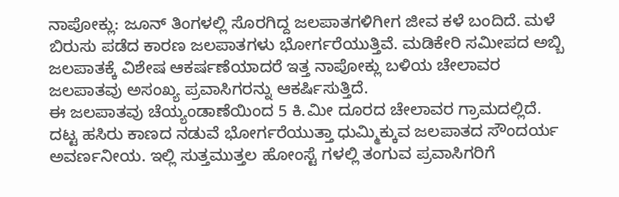ನಾಪೋಕ್ಲು: ಜೂನ್ ತಿಂಗಳಲ್ಲಿ ಸೊರಗಿದ್ದ ಜಲಪಾತಗಳಿಗೀಗ ಜೀವ ಕಳೆ ಬಂದಿದೆ. ಮಳೆ ಬಿರುಸು ಪಡೆದ ಕಾರಣ ಜಲಪಾತಗಳು ಭೋರ್ಗರೆಯುತ್ತಿವೆ. ಮಡಿಕೇರಿ ಸಮೀಪದ ಅಬ್ಬಿ ಜಲಪಾತಕ್ಕೆ ವಿಶೇಷ ಆಕರ್ಷಣೆಯಾದರೆ ಇತ್ತ ನಾಪೋಕ್ಲು ಬಳಿಯ ಚೇಲಾವರ ಜಲಪಾತವು ಅಸಂಖ್ಯ ಪ್ರವಾಸಿಗರನ್ನು ಆಕರ್ಷಿಸುತ್ತಿದೆ.
ಈ ಜಲಪಾತವು ಚೆಯ್ಯಂಡಾಣೆಯಿಂದ 5 ಕಿ.ಮೀ ದೂರದ ಚೇಲಾವರ ಗ್ರಾಮದಲ್ಲಿದೆ. ದಟ್ಟ ಹಸಿರು ಕಾಣದ ನಡುವೆ ಭೋರ್ಗರೆಯುತ್ತಾ ಧುಮ್ಮಿಕ್ಕುವ ಜಲಪಾತದ ಸೌಂದರ್ಯ ಅವರ್ಣನೀಯ. ಇಲ್ಲಿ ಸುತ್ತಮುತ್ತಲ ಹೋಂಸ್ಟೆ ಗಳಲ್ಲಿ ತಂಗುವ ಪ್ರವಾಸಿಗರಿಗೆ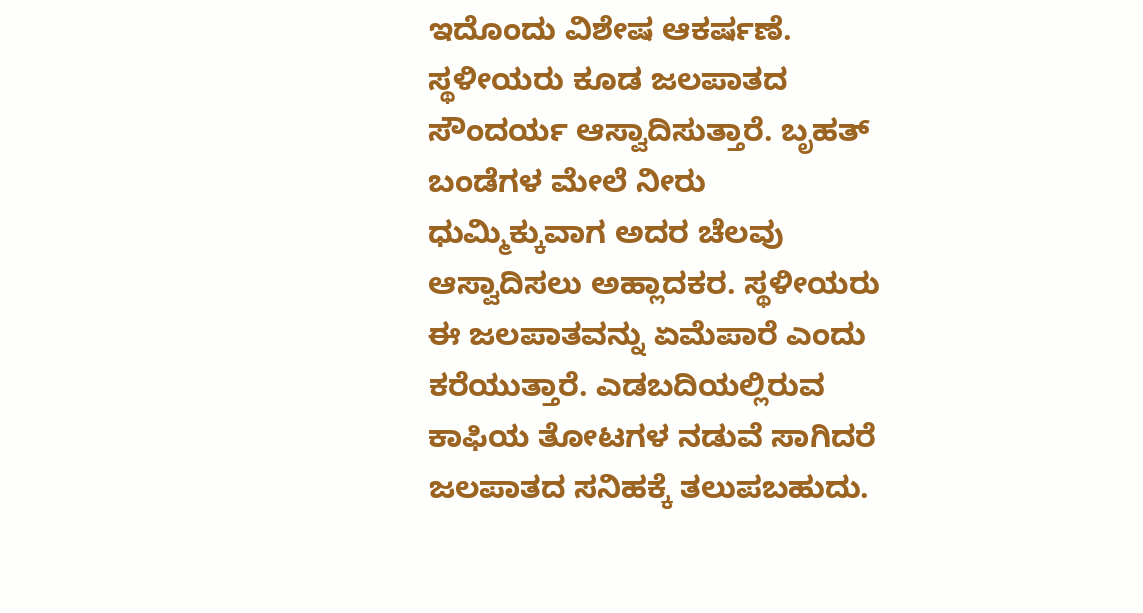ಇದೊಂದು ವಿಶೇಷ ಆಕರ್ಷಣೆ. ಸ್ಥಳೀಯರು ಕೂಡ ಜಲಪಾತದ ಸೌಂದರ್ಯ ಆಸ್ವಾದಿಸುತ್ತಾರೆ. ಬೃಹತ್ ಬಂಡೆಗಳ ಮೇಲೆ ನೀರು ಧುಮ್ಮಿಕ್ಕುವಾಗ ಅದರ ಚೆಲವು ಆಸ್ವಾದಿಸಲು ಅಹ್ಲಾದಕರ. ಸ್ಥಳೀಯರು ಈ ಜಲಪಾತವನ್ನು ಏಮೆಪಾರೆ ಎಂದು ಕರೆಯುತ್ತಾರೆ. ಎಡಬದಿಯಲ್ಲಿರುವ ಕಾಫಿಯ ತೋಟಗಳ ನಡುವೆ ಸಾಗಿದರೆ ಜಲಪಾತದ ಸನಿಹಕ್ಕೆ ತಲುಪಬಹುದು.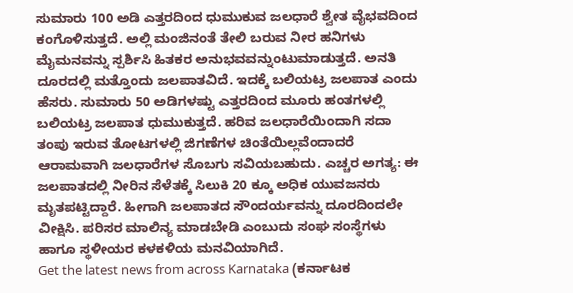ಸುಮಾರು 100 ಅಡಿ ಎತ್ತರದಿಂದ ಧುಮುಕುವ ಜಲಧಾರೆ ಶ್ವೇತ ವೈಭವದಿಂದ ಕಂಗೊಳಿಸುತ್ತದೆ. ಅಲ್ಲಿ ಮಂಜಿನಂತೆ ತೇಲಿ ಬರುವ ನೀರ ಹನಿಗಳು ಮೈಮನವನ್ನು ಸ್ಪರ್ಶಿಸಿ ಹಿತಕರ ಅನುಭವವನ್ನುಂಟುಮಾಡುತ್ತದೆ. ಅನತಿ ದೂರದಲ್ಲಿ ಮತ್ತೊಂದು ಜಲಪಾತವಿದೆ. ಇದಕ್ಕೆ ಬಲಿಯಟ್ರ ಜಲಪಾತ ಎಂದು ಹೆಸರು. ಸುಮಾರು 50 ಅಡಿಗಳಷ್ಟು ಎತ್ತರದಿಂದ ಮೂರು ಹಂತಗಳಲ್ಲಿ ಬಲಿಯಟ್ರ ಜಲಪಾತ ಧುಮುಕುತ್ತದೆ. ಹರಿವ ಜಲಧಾರೆಯಿಂದಾಗಿ ಸದಾ ತಂಪು ಇರುವ ತೋಟಗಳಲ್ಲಿ ಜಿಗಣೆಗಳ ಚಿಂತೆಯಿಲ್ಲವೆಂದಾದರೆ ಆರಾಮವಾಗಿ ಜಲಧಾರೆಗಳ ಸೊಬಗು ಸವಿಯಬಹುದು. ಎಚ್ಚರ ಅಗತ್ಯ: ಈ ಜಲಪಾತದಲ್ಲಿ ನೀರಿನ ಸೆಳೆತಕ್ಕೆ ಸಿಲುಕಿ 20 ಕ್ಕೂ ಅಧಿಕ ಯುವಜನರು ಮೃತಪಟ್ಟಿದ್ದಾರೆ. ಹೀಗಾಗಿ ಜಲಪಾತದ ಸೌಂದರ್ಯವನ್ನು ದೂರದಿಂದಲೇ ವೀಕ್ಷಿಸಿ. ಪರಿಸರ ಮಾಲಿನ್ಯ ಮಾಡಬೇಡಿ ಎಂಬುದು ಸಂಘ ಸಂಸ್ಥೆಗಳು ಹಾಗೂ ಸ್ಥಳೀಯರ ಕಳಕಳಿಯ ಮನವಿಯಾಗಿದೆ.
Get the latest news from across Karnataka (ಕರ್ನಾಟಕ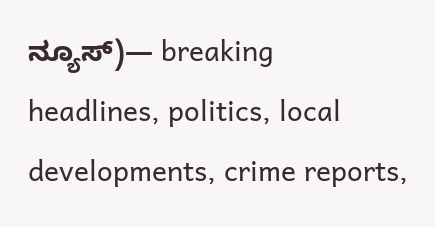ನ್ಯೂಸ್)— breaking headlines, politics, local developments, crime reports,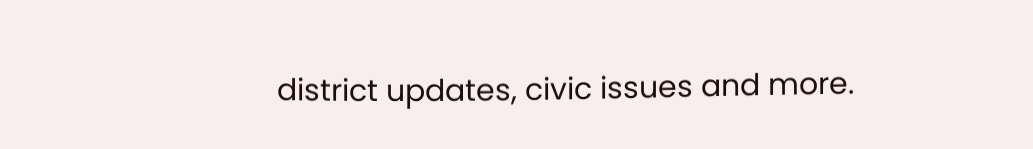district updates, civic issues and more.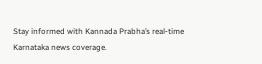Stay informed with Kannada Prabha’s real‑time Karnataka news coverage.